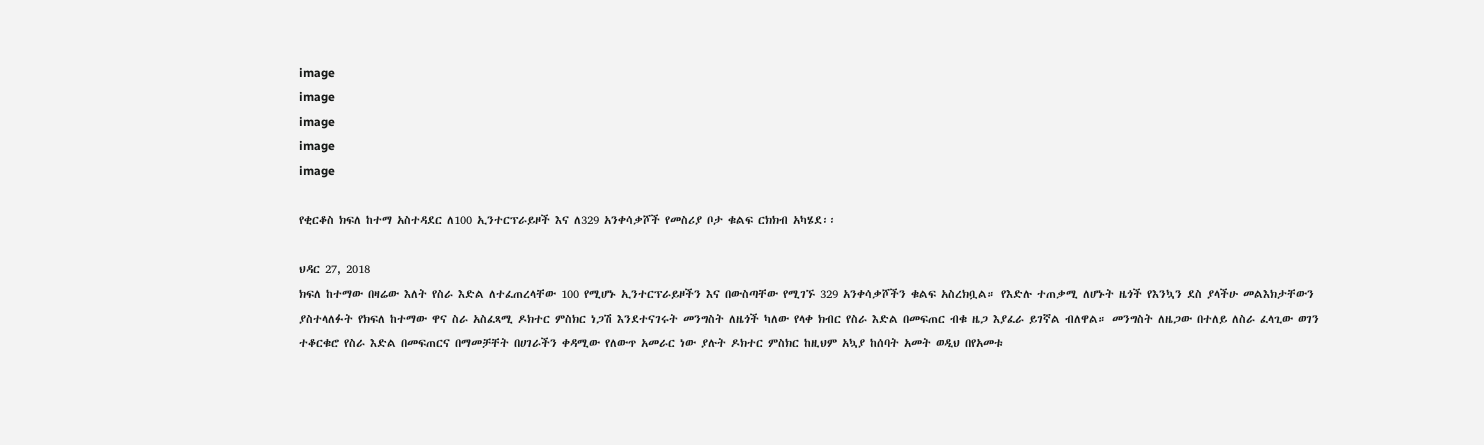image
image
image
image
image

የቂርቆስ ክፍለ ከተማ አስተዳደር ለ100 ኢንተርፕራይዞች እና ለ329 አንቀሳቃሾች የመስሪያ ቦታ ቁልፍ ርክክብ አካሄደ፡፡

ህዳር 27, 2018
ክፍለ ከተማው በዛሬው እለት የስራ እድል ለተፈጠረላቸው 100 የሚሆኑ ኢንተርፕራይዞችን እና በውስጣቸው የሚገኙ 329 አንቀሳቃሾችን ቁልፍ አስረክቧል። የእድሉ ተጠቃሚ ለሆኑት ዜጎች የእንኳን ደስ ያላችሁ መልእክታቸውን ያስተላለፉት የክፍለ ከተማው ዋና ስራ አስፈጻሚ ዶክተር ምስክር ነጋሽ እንደተናገሩት መንግስት ለዜጎች ካለው የላቀ ክብር የስራ እድል በመፍጠር ብቁ ዜጋ እያፈራ ይገኛል ብለዋል። መንግስት ለዜጋው በተለይ ለስራ ፈላጊው ወገን ተቆርቁሮ የስራ እድል በመፍጠርና በማመቻቸት በሀገራችን ቀዳሚው የለውጥ አመራር ነው ያሉት ዶክተር ምስክር ከዚህም አኳያ ከሰባት አመት ወዲህ በየአመቱ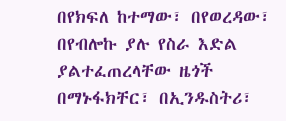በየክፍለ ከተማው፣ በየወረዳው፣ በየብሎኩ ያሉ የስራ እድል ያልተፈጠረላቸው ዜጎች በማኑፋክቸር፣ በኢንዱስትሪ፣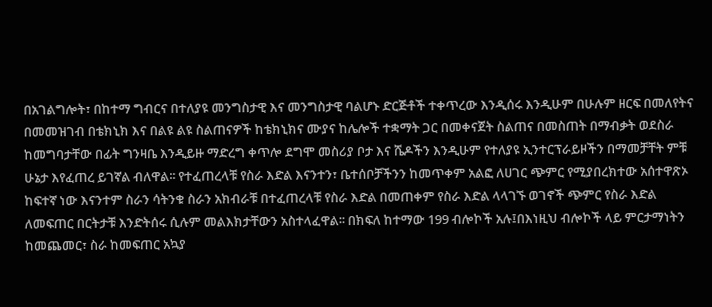በአገልግሎት፣ በከተማ ግብርና በተለያዩ መንግስታዊ እና መንግስታዊ ባልሆኑ ድርጅቶች ተቀጥረው እንዲሰሩ እንዲሁም በሁሉም ዘርፍ በመለየትና በመመዝገብ በቴክኒክ እና በልዩ ልዩ ስልጠናዎች ከቴክኒክና ሙያና ከሌሎች ተቋማት ጋር በመቀናጀት ስልጠና በመስጠት በማብቃት ወደስራ ከመግባታቸው በፊት ግንዛቤ እንዲይዙ ማድረግ ቀጥሎ ደግሞ መስሪያ ቦታ እና ሼዶችን እንዲሁም የተለያዩ ኢንተርፕራይዞችን በማመቻቸት ምቹ ሁኔታ እየፈጠረ ይገኛል ብለዋል፡፡ የተፈጠረላቹ የስራ እድል እናንተን፣ ቤተሰቦቻችንን ከመጥቀም አልፎ ለሀገር ጭምር የሚያበረክተው አሰተዋጽኦ ከፍተኛ ነው እናንተም ስራን ሳትንቁ ስራን አክብራቹ በተፈጠረላቹ የስራ እድል በመጠቀም የስራ እድል ላላገኙ ወገኖች ጭምር የስራ እድል ለመፍጠር በርትታቹ እንድትሰሩ ሲሉም መልእክታቸውን አስተላፈዋል፡፡ በክፍለ ከተማው 199 ብሎኮች አሉ፤በእነዚህ ብሎኮች ላይ ምርታማነትን ከመጨመር፣ ስራ ከመፍጠር አኳያ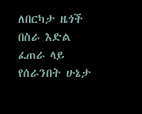ለበርካታ ዜጎች በስራ እድል ፈጠራ ላይ የሰራንበት ሁኔታ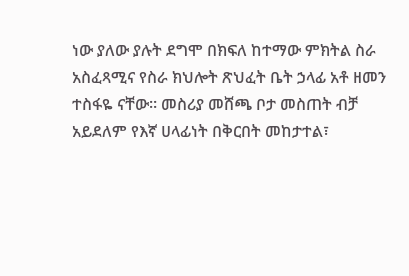ነው ያለው ያሉት ደግሞ በክፍለ ከተማው ምክትል ስራ አስፈጻሚና የስራ ክህሎት ጽህፈት ቤት ኃላፊ አቶ ዘመን ተስፋዬ ናቸው። መስሪያ መሸጫ ቦታ መስጠት ብቻ አይደለም የእኛ ሀላፊነት በቅርበት መከታተል፣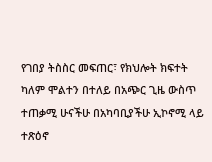የገበያ ትስስር መፍጠር፣ የክህሎት ክፍተት ካለም ሞልተን በተለይ በአጭር ጊዜ ውስጥ ተጠቃሚ ሁናችሁ በአካባቢያችሁ ኢኮኖሚ ላይ ተጽዕኖ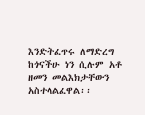እንድትፈጥሩ ለማድረግ ከጎናችሁ ነን ሲሉም አቶ ዘመን መልእክታቸውን አስተላልፈዋል፡፡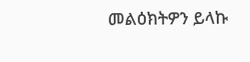መልዕክትዎን ይላኩ